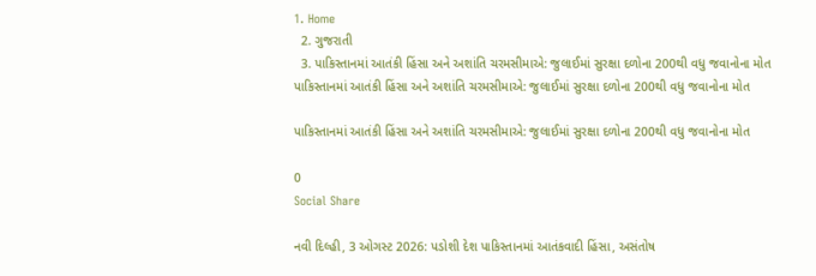1. Home
  2. ગુજરાતી
  3. પાકિસ્તાનમાં આતંકી હિંસા અને અશાંતિ ચરમસીમાએ: જુલાઈમાં સુરક્ષા દળોના 200થી વધુ જવાનોના મોત
પાકિસ્તાનમાં આતંકી હિંસા અને અશાંતિ ચરમસીમાએ: જુલાઈમાં સુરક્ષા દળોના 200થી વધુ જવાનોના મોત

પાકિસ્તાનમાં આતંકી હિંસા અને અશાંતિ ચરમસીમાએ: જુલાઈમાં સુરક્ષા દળોના 200થી વધુ જવાનોના મોત

0
Social Share

નવી દિલ્હી, 3 ઓગસ્ટ 2026: પડોશી દેશ પાકિસ્તાનમાં આતંકવાદી હિંસા, અસંતોષ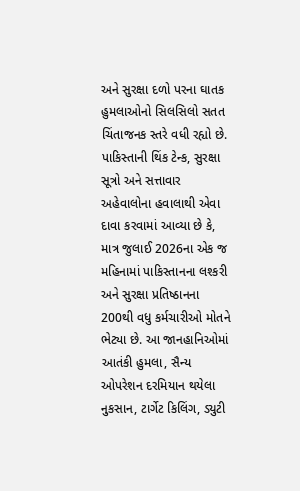અને સુરક્ષા દળો પરના ઘાતક હુમલાઓનો સિલસિલો સતત ચિંતાજનક સ્તરે વધી રહ્યો છે. પાકિસ્તાની થિંક ટેન્ક, સુરક્ષા સૂત્રો અને સત્તાવાર અહેવાલોના હવાલાથી એવા દાવા કરવામાં આવ્યા છે કે, માત્ર જુલાઈ 2026ના એક જ મહિનામાં પાકિસ્તાનના લશ્કરી અને સુરક્ષા પ્રતિષ્ઠાનના 200થી વધુ કર્મચારીઓ મોતને ભેટ્યા છે. આ જાનહાનિઓમાં આતંકી હુમલા, સૈન્ય ઓપરેશન દરમિયાન થયેલા નુકસાન, ટાર્ગેટ કિલિંગ, ડ્યુટી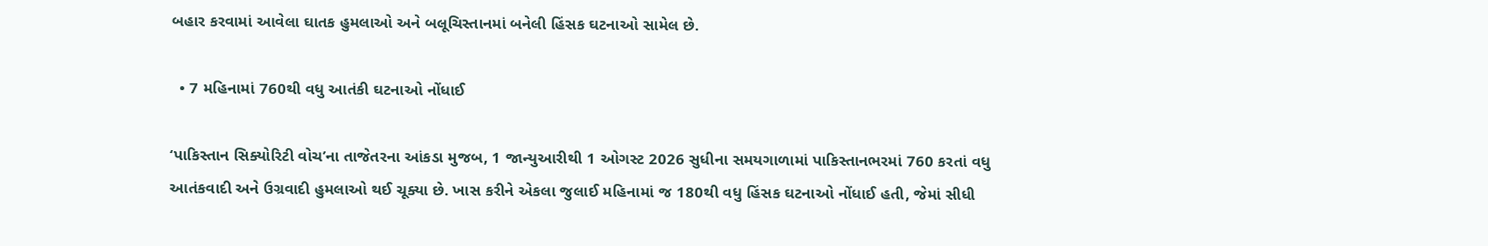બહાર કરવામાં આવેલા ઘાતક હુમલાઓ અને બલૂચિસ્તાનમાં બનેલી હિંસક ઘટનાઓ સામેલ છે.

  • 7 મહિનામાં 760થી વધુ આતંકી ઘટનાઓ નોંધાઈ

‘પાકિસ્તાન સિક્યોરિટી વોચ’ના તાજેતરના આંકડા મુજબ, 1 જાન્યુઆરીથી 1 ઓગસ્ટ 2026 સુધીના સમયગાળામાં પાકિસ્તાનભરમાં 760 કરતાં વધુ આતંકવાદી અને ઉગ્રવાદી હુમલાઓ થઈ ચૂક્યા છે. ખાસ કરીને એકલા જુલાઈ મહિનામાં જ 180થી વધુ હિંસક ઘટનાઓ નોંધાઈ હતી, જેમાં સીધી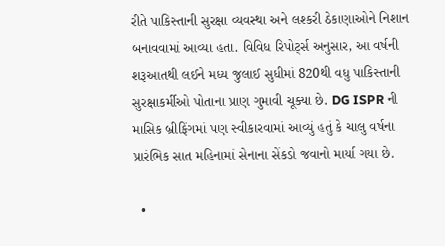રીતે પાકિસ્તાની સુરક્ષા વ્યવસ્થા અને લશ્કરી ઠેકાણાઓને નિશાન બનાવવામાં આવ્યા હતા. વિવિધ રિપોર્ટ્સ અનુસાર, આ વર્ષની શરૂઆતથી લઈને મધ્ય જુલાઈ સુધીમાં 820થી વધુ પાકિસ્તાની સુરક્ષાકર્મીઓ પોતાના પ્રાણ ગુમાવી ચૂક્યા છે. DG ISPR ની માસિક બ્રીફિંગમાં પણ સ્વીકારવામાં આવ્યું હતું કે ચાલુ વર્ષના પ્રારંભિક સાત મહિનામાં સેનાના સેંકડો જવાનો માર્યા ગયા છે.

  •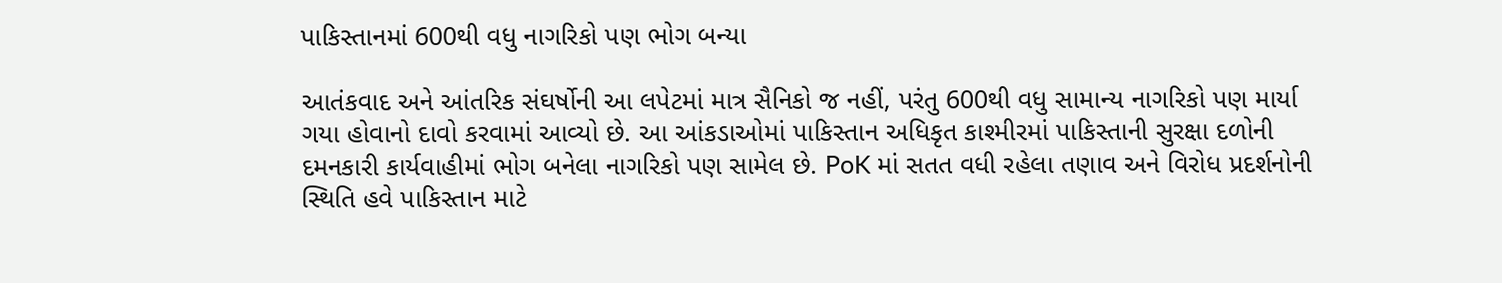પાકિસ્તાનમાં 600થી વધુ નાગરિકો પણ ભોગ બન્યા

આતંકવાદ અને આંતરિક સંઘર્ષોની આ લપેટમાં માત્ર સૈનિકો જ નહીં, પરંતુ 600થી વધુ સામાન્ય નાગરિકો પણ માર્યા ગયા હોવાનો દાવો કરવામાં આવ્યો છે. આ આંકડાઓમાં પાકિસ્તાન અધિકૃત કાશ્મીરમાં પાકિસ્તાની સુરક્ષા દળોની દમનકારી કાર્યવાહીમાં ભોગ બનેલા નાગરિકો પણ સામેલ છે. PoK માં સતત વધી રહેલા તણાવ અને વિરોધ પ્રદર્શનોની સ્થિતિ હવે પાકિસ્તાન માટે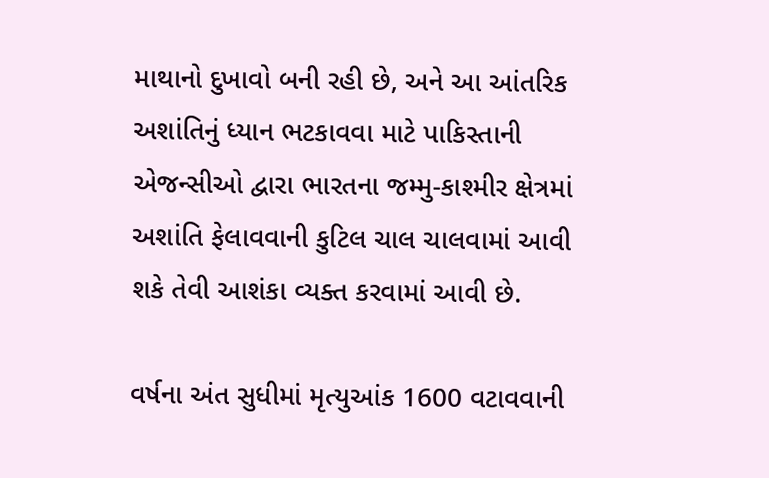માથાનો દુખાવો બની રહી છે, અને આ આંતરિક અશાંતિનું ધ્યાન ભટકાવવા માટે પાકિસ્તાની એજન્સીઓ દ્વારા ભારતના જમ્મુ-કાશ્મીર ક્ષેત્રમાં અશાંતિ ફેલાવવાની કુટિલ ચાલ ચાલવામાં આવી શકે તેવી આશંકા વ્યક્ત કરવામાં આવી છે.

વર્ષના અંત સુધીમાં મૃત્યુઆંક 1600 વટાવવાની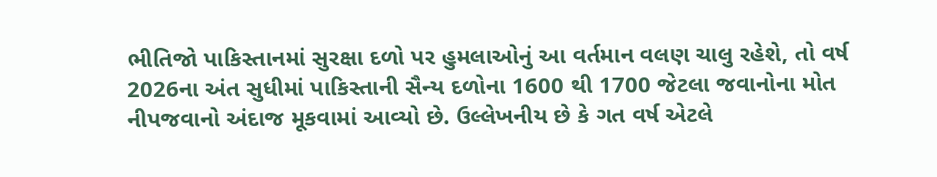ભીતિજો પાકિસ્તાનમાં સુરક્ષા દળો પર હુમલાઓનું આ વર્તમાન વલણ ચાલુ રહેશે, તો વર્ષ 2026ના અંત સુધીમાં પાકિસ્તાની સૈન્ય દળોના 1600 થી 1700 જેટલા જવાનોના મોત નીપજવાનો અંદાજ મૂકવામાં આવ્યો છે. ઉલ્લેખનીય છે કે ગત વર્ષ એટલે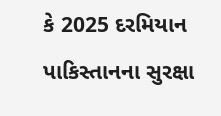કે 2025 દરમિયાન પાકિસ્તાનના સુરક્ષા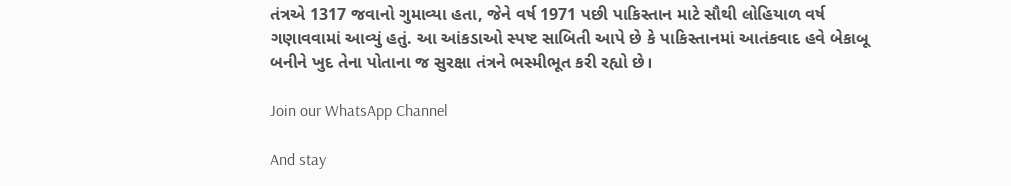તંત્રએ 1317 જવાનો ગુમાવ્યા હતા, જેને વર્ષ 1971 પછી પાકિસ્તાન માટે સૌથી લોહિયાળ વર્ષ ગણાવવામાં આવ્યું હતું. આ આંકડાઓ સ્પષ્ટ સાબિતી આપે છે કે પાકિસ્તાનમાં આતંકવાદ હવે બેકાબૂ બનીને ખુદ તેના પોતાના જ સુરક્ષા તંત્રને ભસ્મીભૂત કરી રહ્યો છે।

Join our WhatsApp Channel

And stay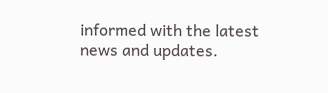informed with the latest news and updates.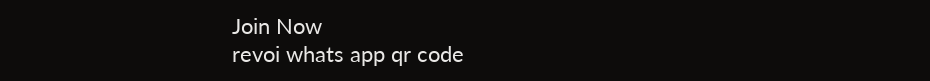Join Now
revoi whats app qr code